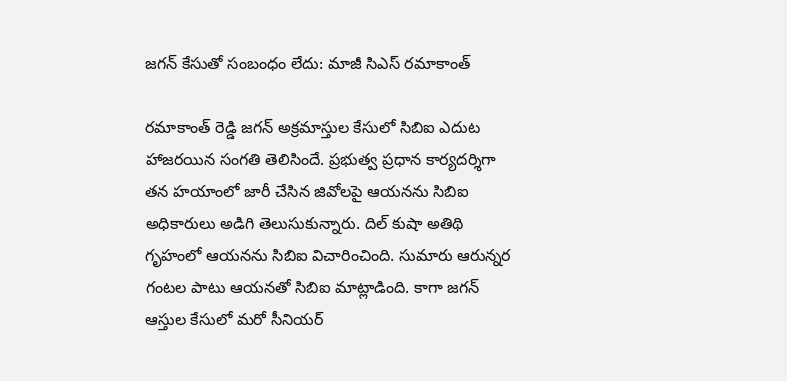జగన్ కేసుతో సంబంధం లేదు: మాజీ సిఎస్ రమాకాంత్

రమాకాంత్ రెడ్డి జగన్ అక్రమాస్తుల కేసులో సిబిఐ ఎదుట హాజరయిన సంగతి తెలిసిందే. ప్రభుత్వ ప్రధాన కార్యదర్శిగా తన హయాంలో జారీ చేసిన జివోలపై ఆయనను సిబిఐ అధికారులు అడిగి తెలుసుకున్నారు. దిల్ కుషా అతిథి గృహంలో ఆయనను సిబిఐ విచారించింది. సుమారు ఆరున్నర గంటల పాటు ఆయనతో సిబిఐ మాట్లాడింది. కాగా జగన్ ఆస్తుల కేసులో మరో సీనియర్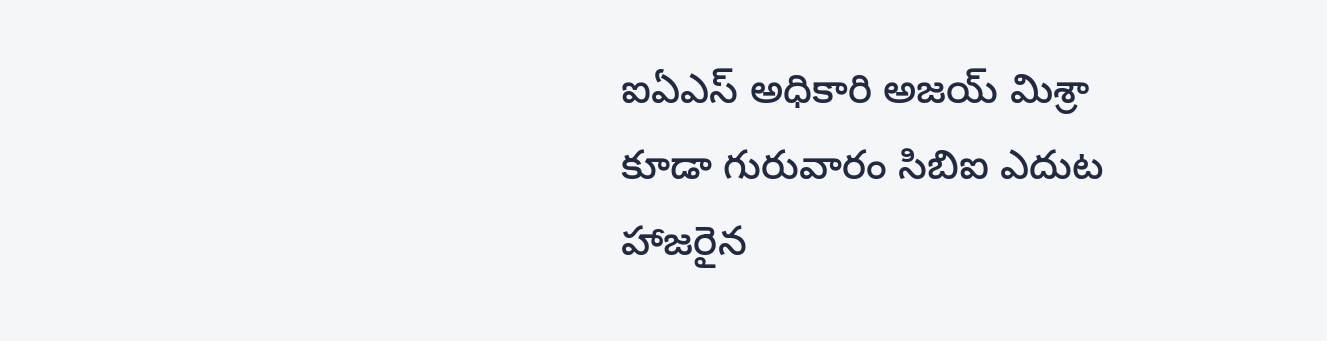ఐఏఎస్ అధికారి అజయ్ మిశ్రా కూడా గురువారం సిబిఐ ఎదుట హాజరైన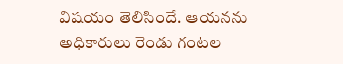విషయం తెలిసిందే. ఆయనను అధికారులు రెండు గంటల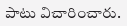పాటు విచారించారు.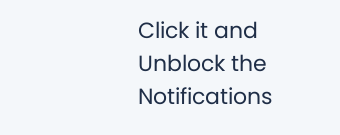Click it and Unblock the Notifications